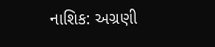નાશિક: અગ્રણી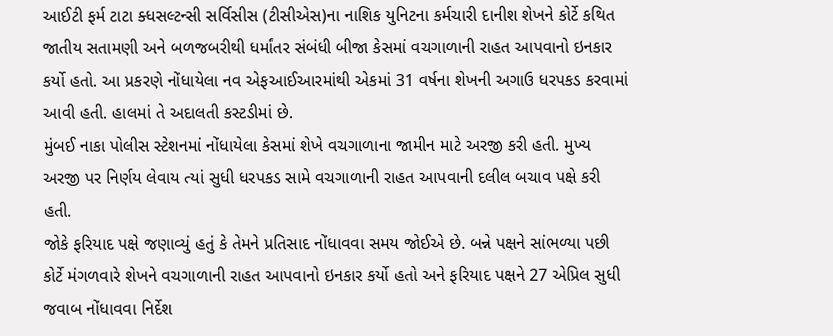આઈટી ફર્મ ટાટા ક્ધસલ્ટન્સી સર્વિસીસ (ટીસીએસ)ના નાશિક યુનિટના કર્મચારી દાનીશ શેખને કોર્ટે કથિત જાતીય સતામણી અને બળજબરીથી ધર્માંતર સંબંધી બીજા કેસમાં વચગાળાની રાહત આપવાનો ઇનકાર કર્યો હતો. આ પ્રકરણે નોંધાયેલા નવ એફઆઈઆરમાંથી એકમાં 31 વર્ષના શેખની અગાઉ ધરપકડ કરવામાં આવી હતી. હાલમાં તે અદાલતી કસ્ટડીમાં છે.
મુંબઈ નાકા પોલીસ સ્ટેશનમાં નોંધાયેલા કેસમાં શેખે વચગાળાના જામીન માટે અરજી કરી હતી. મુખ્ય અરજી પર નિર્ણય લેવાય ત્યાં સુધી ધરપકડ સામે વચગાળાની રાહત આપવાની દલીલ બચાવ પક્ષે કરી હતી.
જોકે ફરિયાદ પક્ષે જણાવ્યું હતું કે તેમને પ્રતિસાદ નોંધાવવા સમય જોઈએ છે. બન્ને પક્ષને સાંભળ્યા પછી કોર્ટે મંગળવારે શેખને વચગાળાની રાહત આપવાનો ઇનકાર કર્યો હતો અને ફરિયાદ પક્ષને 27 એપ્રિલ સુધી જવાબ નોંધાવવા નિર્દેશ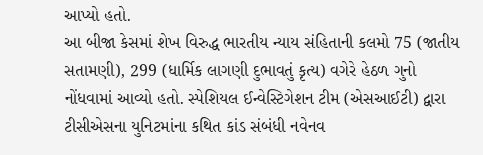આપ્યો હતો.
આ બીજા કેસમાં શેખ વિરુદ્ધ ભારતીય ન્યાય સંહિતાની કલમો 75 (જાતીય સતામણી), 299 (ધાર્મિક લાગણી દુભાવતું કૃત્ય) વગેરે હેઠળ ગુનો નોંધવામાં આવ્યો હતો. સ્પેશિયલ ઈન્વેસ્ટિગેશન ટીમ (એસઆઈટી) દ્વારા ટીસીએસના યુનિટમાંના કથિત કાંડ સંબંધી નવેનવ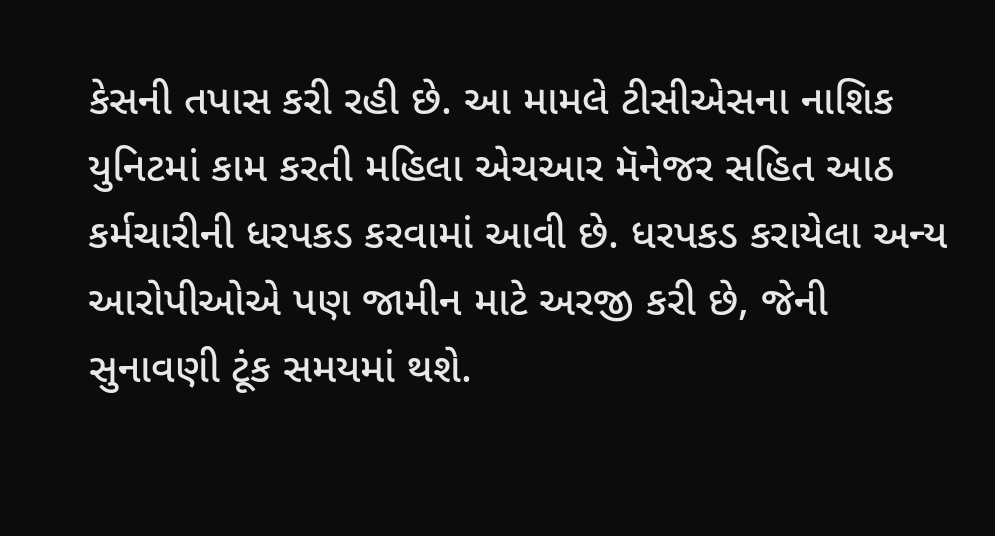કેસની તપાસ કરી રહી છે. આ મામલે ટીસીએસના નાશિક યુનિટમાં કામ કરતી મહિલા એચઆર મૅનેજર સહિત આઠ કર્મચારીની ધરપકડ કરવામાં આવી છે. ધરપકડ કરાયેલા અન્ય આરોપીઓએ પણ જામીન માટે અરજી કરી છે, જેની સુનાવણી ટૂંક સમયમાં થશે.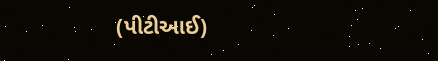(પીટીઆઈ)